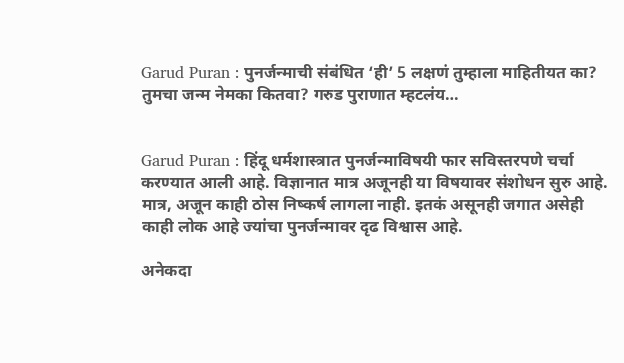Garud Puran : पुनर्जन्माची संबंधित ‘ही’ 5 लक्षणं तुम्हाला माहितीयत का? तुमचा जन्म नेमका कितवा? गरुड पुराणात म्हटलंय…


Garud Puran : हिंदू धर्मशास्त्रात पुनर्जन्माविषयी फार सविस्तरपणे चर्चा करण्यात आली आहे. विज्ञानात मात्र अजूनही या विषयावर संशोधन सुरु आहे. मात्र, अजून काही ठोस निष्कर्ष लागला नाही. इतकं असूनही जगात असेही काही लोक आहे ज्यांचा पुनर्जन्मावर दृढ विश्वास आहे.

अनेकदा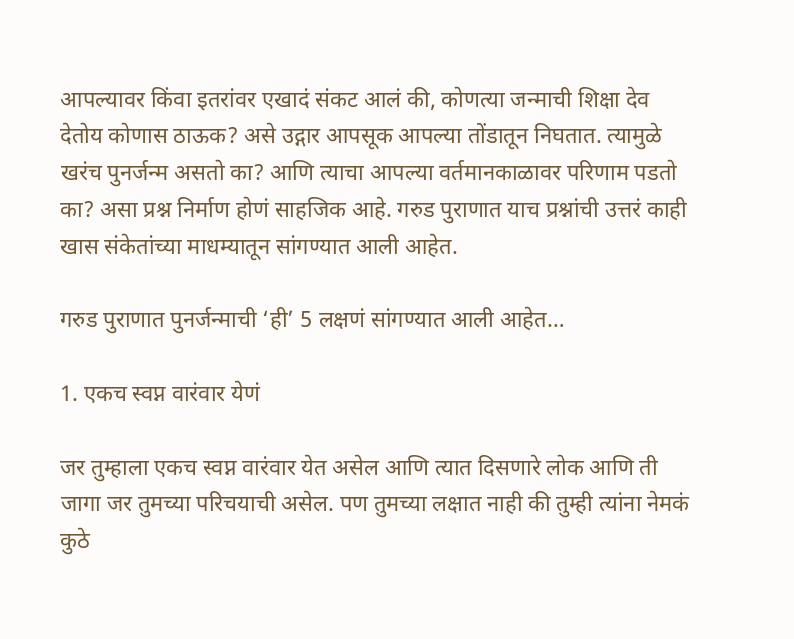आपल्यावर किंवा इतरांवर एखादं संकट आलं की, कोणत्या जन्माची शिक्षा देव देतोय कोणास ठाऊक? असे उद्गार आपसूक आपल्या तोंडातून निघतात. त्यामुळे खरंच पुनर्जन्म असतो का? आणि त्याचा आपल्या वर्तमानकाळावर परिणाम पडतो का? असा प्रश्न निर्माण होणं साहजिक आहे. गरुड पुराणात याच प्रश्नांची उत्तरं काही खास संकेतांच्या माधम्यातून सांगण्यात आली आहेत.

गरुड पुराणात पुनर्जन्माची ‘ही’ 5 लक्षणं सांगण्यात आली आहेत…

1. एकच स्वप्न वारंवार येणं

जर तुम्हाला एकच स्वप्न वारंवार येत असेल आणि त्यात दिसणारे लोक आणि ती जागा जर तुमच्या परिचयाची असेल. पण तुमच्या लक्षात नाही की तुम्ही त्यांना नेमकं कुठे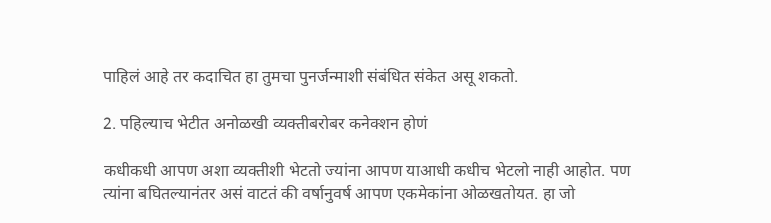पाहिलं आहे तर कदाचित हा तुमचा पुनर्जन्माशी संबंधित संकेत असू शकतो.

2. पहिल्याच भेटीत अनोळखी व्यक्तीबरोबर कनेक्शन होणं

कधीकधी आपण अशा व्यक्तीशी भेटतो ज्यांना आपण याआधी कधीच भेटलो नाही आहोत. पण त्यांना बघितल्यानंतर असं वाटतं की वर्षानुवर्ष आपण एकमेकांना ओळखतोयत. हा जो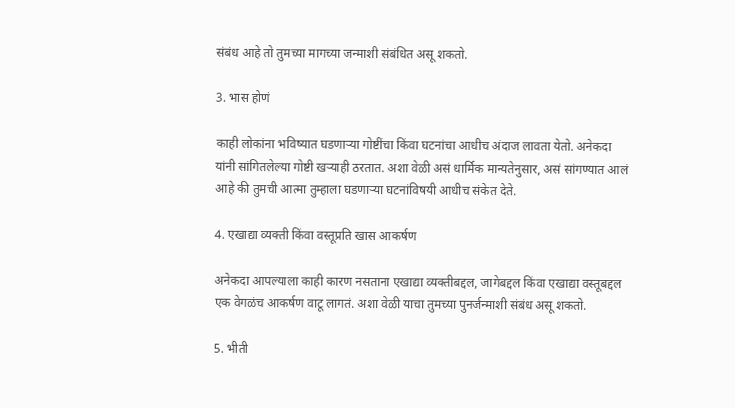संबंध आहे तो तुमच्या मागच्या जन्माशी संबंधित असू शकतो.

3. भास होणं

काही लोकांना भविष्यात घडणाऱ्या गोष्टींचा किंवा घटनांचा आधीच अंदाज लावता येतो. अनेकदा यांनी सांगितलेल्या गोष्टी खऱ्याही ठरतात. अशा वेळी असं धार्मिक मान्यतेनुसार, असं सांगण्यात आलं आहे की तुमची आत्मा तुम्हाला घडणाऱ्या घटनांविषयी आधीच संकेत देते.

4. एखाद्या व्यक्ती किंवा वस्तूप्रति खास आकर्षण

अनेकदा आपल्याला काही कारण नसताना एखाद्या व्यक्तीबद्दल, जागेबद्दल किंवा एखाद्या वस्तूबद्दल एक वेगळंच आकर्षण वाटू लागतं. अशा वेळी याचा तुमच्या पुनर्जन्माशी संबंध असू शकतो.

5. भीती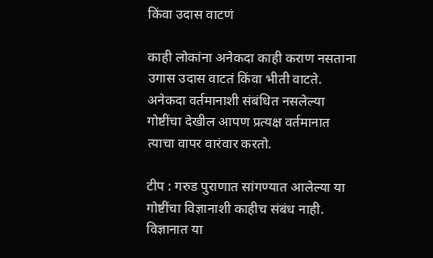किंवा उदास वाटणं

काही लोकांना अनेकदा काही कराण नसताना उगास उदास वाटतं किंवा भीती वाटते. अनेकदा वर्तमानाशी संबंधित नसलेल्या गोष्टींचा देखील आपण प्रत्यक्ष वर्तमानात त्याचा वापर वारंवार करतो.

टीप : गरुड पुराणात सांगण्यात आलेल्या या गोष्टींचा विज्ञानाशी काहीच संबंध नाही. विज्ञानात या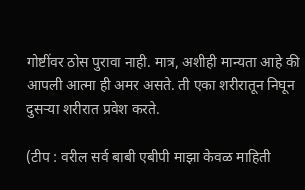गोष्टींवर ठोस पुरावा नाही. मात्र, अशीही मान्यता आहे की आपली आत्मा ही अमर असते. ती एका शरीरातून निघून दुसऱ्या शरीरात प्रवेश करते.

(टीप : वरील सर्व बाबी एबीपी माझा केवळ माहिती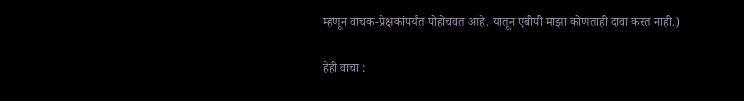म्हणून वाचक-प्रेक्षकांपर्यंत पोहोचवत आहे. यातून एबीपी माझा कोणताही दावा करत नाही.)

हेही वाचा :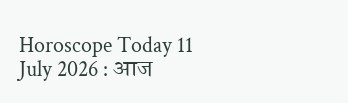Horoscope Today 11 July 2026 : आज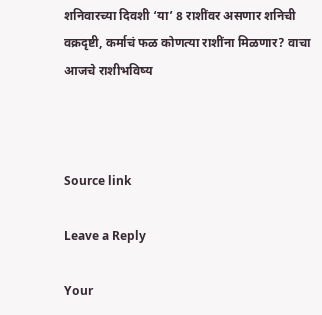शनिवारच्या दिवशी ‘या’ 8 राशींवर असणार शनिची वक्रदृष्टी, कर्माचं फळ कोणत्या राशींना मिळणार? वाचा आजचे राशीभविष्य



Source link

Leave a Reply

Your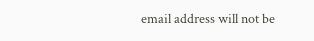email address will not be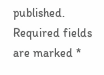published. Required fields are marked *